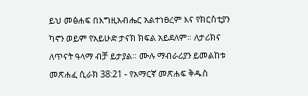ይህ መፅሐፍ በእግዚአብሔር አልተነፀረም እና የክርስቲያን ካኖን ወይም የአይሁድ ታናክ ክፍል አይደለም። ለታሪክና ለጥናት ዓላማ ብቻ ይታያል። ሙሉ ማብራሪያን ይመልከቱ መጽሐፈ ሲራክ 38:21 - የአማርኛ መጽሐፍ ቅዱስ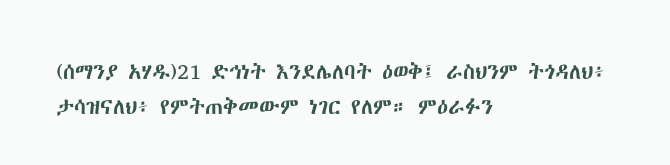(ሰማንያ አሃዱ)21 ድኅነት እንደሌለባት ዕወቅ፤ ራስህንም ትጎዳለህ፥ ታሳዝናለህ፥ የምትጠቅመውም ነገር የለም። ምዕራፉን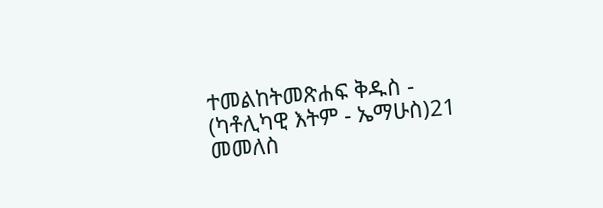ተመልከትመጽሐፍ ቅዱስ - (ካቶሊካዊ እትም - ኤማሁስ)21 መመለስ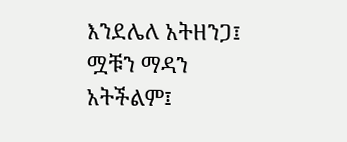እንደሌለ አትዘንጋ፤ ሟቹን ማዳን አትችልም፤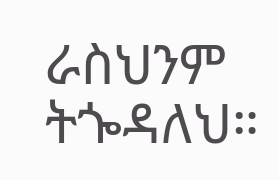ራስህንም ትጐዳለህ።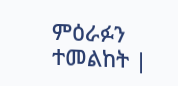ምዕራፉን ተመልከት |